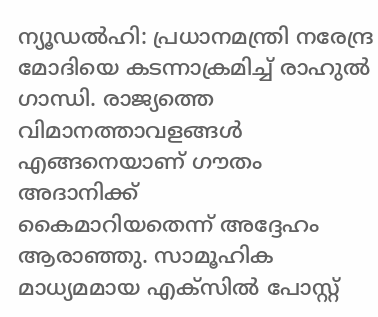ന്യൂഡല്‍ഹി: പ്രധാനമന്ത്രി നരേന്ദ്ര മോദിയെ കടന്നാക്രമിച്ച് രാഹുല്‍ ഗാന്ധി. രാജ്യത്തെ വിമാനത്താവളങ്ങള്‍ എങ്ങനെയാണ് ഗൗതം അദാനിക്ക്‌
കൈമാറിയതെന്ന് അദ്ദേഹം ആരാഞ്ഞു. സാമൂഹിക മാധ്യമമായ എക്‌സില്‍ പോസ്റ്റ്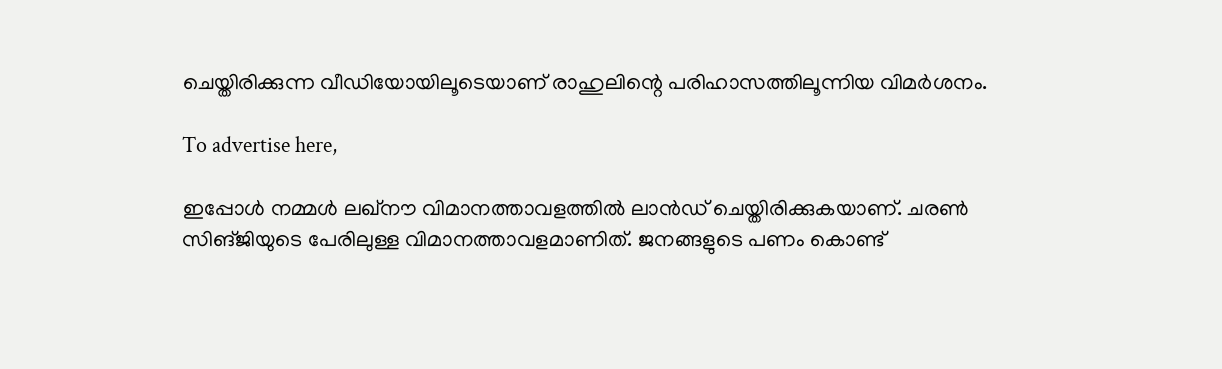ചെയ്തിരിക്കുന്ന വീഡിയോയിലൂടെയാണ് രാഹുലിന്റെ പരിഹാസത്തിലൂന്നിയ വിമര്‍ശനം.

To advertise here,

ഇപ്പോള്‍ നമ്മള്‍ ലഖ്‌നൗ വിമാനത്താവളത്തില്‍ ലാന്‍ഡ് ചെയ്തിരിക്കുകയാണ്. ചരണ്‍ സിങ്ജിയുടെ പേരിലുള്ള വിമാനത്താവളമാണിത്. ജനങ്ങളുടെ പണം കൊണ്ട്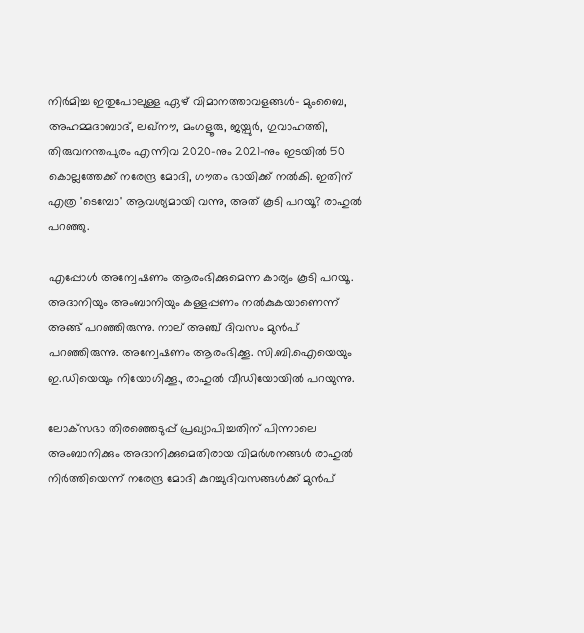നിര്‍മിച്ച ഇതുപോലുള്ള ഏഴ് വിമാനത്താവളങ്ങള്‍- മുംബൈ, അഹമ്മദാബാദ്, ലഖ്‌നൗ, മംഗളൂരു, ജയ്പുര്‍, ഗുവാഹത്തി, തിരുവനന്തപുരം എന്നിവ 2020-നും 2021-നും ഇടയില്‍ 50 കൊല്ലത്തേക്ക് നരേന്ദ്ര മോദി, ഗൗതം ഭായിക്ക് നല്‍കി. ഇതിന് എത്ര 'ടെമ്പോ' ആവശ്യമായി വന്നു, അത് കൂടി പറയൂ? രാഹുല്‍ പറഞ്ഞു.

എപ്പോള്‍ അന്വേഷണം ആരംഭിക്കുമെന്ന കാര്യം കൂടി പറയൂ. അദാനിയും അംബാനിയും കള്ളപ്പണം നല്‍കുകയാണെന്ന് അങ്ങ് പറഞ്ഞിരുന്നു. നാല് അഞ്ച് ദിവസം മുന്‍പ് പറഞ്ഞിരുന്നു. അന്വേഷണം ആരംഭിക്കൂ. സി.ബി.ഐയെയും ഇ.ഡിയെയും നിയോഗിക്കൂ., രാഹുല്‍ വീഡിയോയില്‍ പറയുന്നു.

ലോക്‌സഭാ തിരഞ്ഞെടുപ്പ് പ്രഖ്യാപിച്ചതിന് പിന്നാലെ അംബാനിക്കും അദാനിക്കുമെതിരായ വിമര്‍ശനങ്ങള്‍ രാഹുല്‍ നിര്‍ത്തിയെന്ന് നരേന്ദ്ര മോദി കുറച്ചുദിവസങ്ങള്‍ക്ക് മുന്‍പ്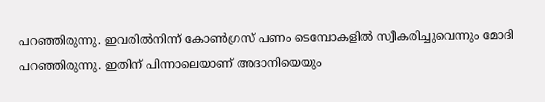പറഞ്ഞിരുന്നു. ഇവരില്‍നിന്ന് കോണ്‍ഗ്രസ് പണം ടെമ്പോകളില്‍ സ്വീകരിച്ചുവെന്നും മോദി പറഞ്ഞിരുന്നു. ഇതിന് പിന്നാലെയാണ് അദാനിയെയും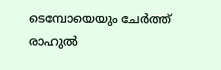ടെമ്പോയെയും ചേര്‍ത്ത് രാഹുല്‍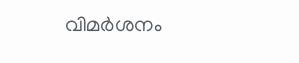വിമര്‍ശനം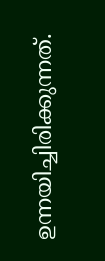ഉന്നയിച്ചിരിക്കുന്നത്.